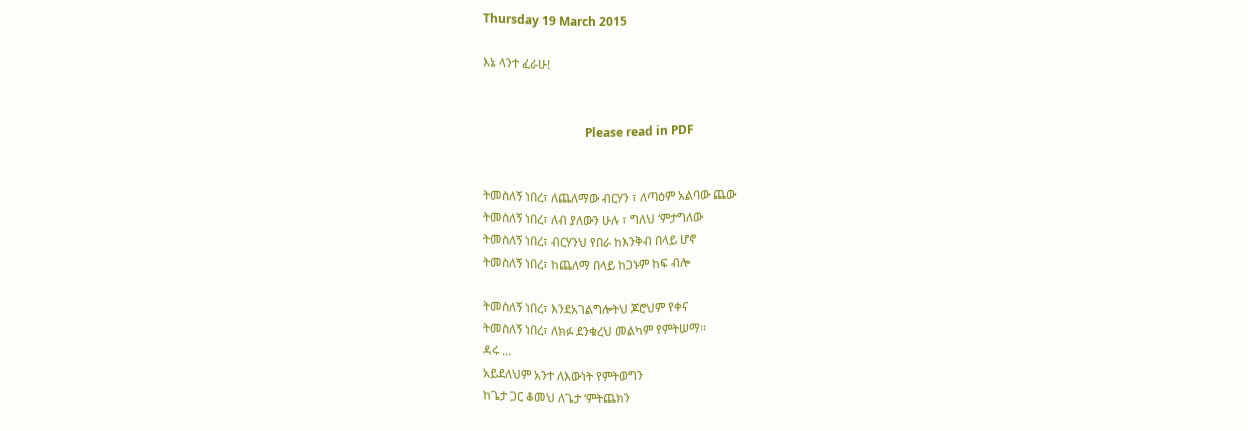Thursday 19 March 2015

እኔ ላንተ ፈራሁ!


                                  Please read in PDF


ትመስለኝ ነበረ፣ ለጨለማው ብርሃን ፣ ለጣዕም አልባው ጨው
ትመስለኝ ነበረ፣ ለብ ያለውን ሁሉ ፣ ግለህ ʻምታግለው
ትመስለኝ ነበረ፣ ብርሃንህ የበራ ከእንቅብ በላይ ሆኖ
ትመስለኝ ነበረ፣ ከጨለማ በላይ ከጋኑም ከፍ ብሎ

ትመስለኝ ነበረ፣ እንደአገልግሎትህ ጆሮህም የቀና
ትመስለኝ ነበረ፣ ለክፉ ደንቁረህ መልካም የምትሠማ፡፡
ዳሩ …
አይደለህም አንተ ለእውነት የምትወግን
ከጌታ ጋር ቆመህ ለጌታ ʻምትጨክን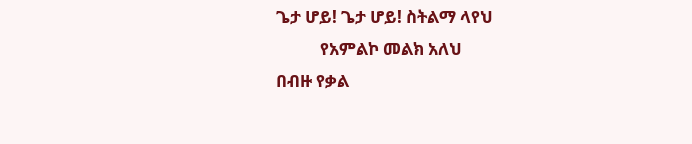ጌታ ሆይ! ጌታ ሆይ! ስትልማ ላየህ
           የአምልኮ መልክ አለህ
በብዙ የቃል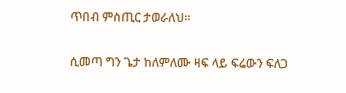ጥበብ ምስጢር ታወራለህ፡፡

ሲመጣ ግን ጌታ ከለምለሙ ዛፍ ላይ ፍሬውን ፍለጋ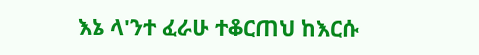እኔ ላ'ንተ ፈራሁ ተቆርጠህ ከእርሱ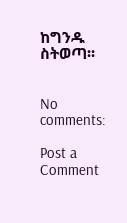ከግንዱ ስትወጣ፡፡


No comments:

Post a Comment